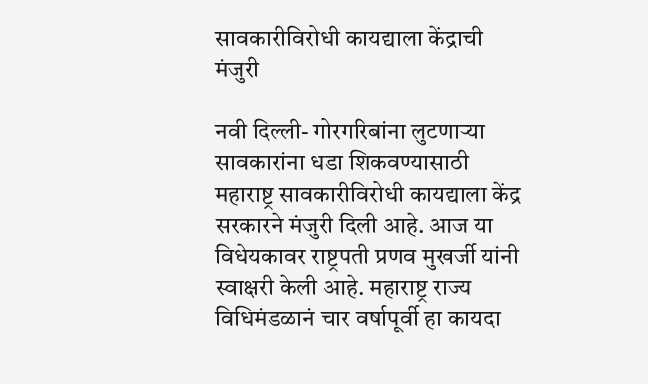सावकारीविरोधी कायद्याला केंद्राची मंजुरी

नवी दिल्ली- गोरगरिबांना लुटणार्‍या सावकारांना धडा शिकवण्यासाठी महाराष्ट्र सावकारीविरोधी कायद्याला केंद्र सरकारने मंजुरी दिली आहे. आज या विधेयकावर राष्ट्रपती प्रणव मुखर्जी यांनी स्वाक्षरी केली आहे. महाराष्ट्र राज्य विधिमंडळानं चार वर्षापूर्वी हा कायदा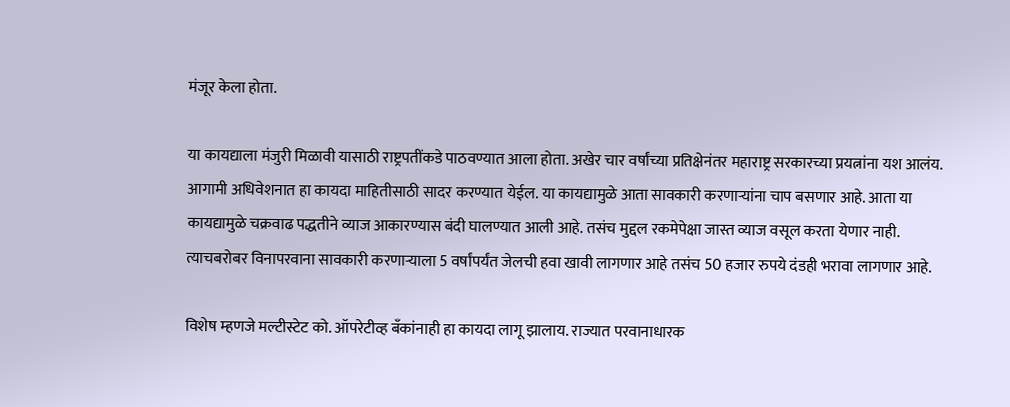मंजूर केला होता.

या कायद्याला मंजुरी मिळावी यासाठी राष्ट्रपतींकडे पाठवण्यात आला होता. अखेर चार वर्षांच्या प्रतिक्षेनंतर महाराष्ट्र सरकारच्या प्रयत्नांना यश आलंय. आगामी अधिवेशनात हा कायदा माहितीसाठी सादर करण्यात येईल. या कायद्यामुळे आता सावकारी करणार्‍यांना चाप बसणार आहे. आता या कायद्यामुळे चक्रवाढ पद्धतीने व्याज आकारण्यास बंदी घालण्यात आली आहे. तसंच मुद्दल रकमेपेक्षा जास्त व्याज वसूल करता येणार नाही. त्याचबरोबर विनापरवाना सावकारी करणार्‍याला 5 वर्षांपर्यंत जेलची हवा खावी लागणार आहे तसंच 50 हजार रुपये दंडही भरावा लागणार आहे.

विशेष म्हणजे मल्टीस्टेट को. ऑपरेटीव्ह बँकांनाही हा कायदा लागू झालाय. राज्यात परवानाधारक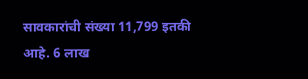सावकारांची संख्या 11,799 इतकी आहे. 6 लाख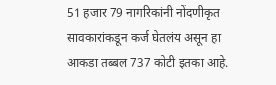51 हजार 79 नागरिकांनी नोंदणीकृत सावकारांकडून कर्ज घेतलंय असून हा आकडा तब्बल 737 कोटी इतका आहे.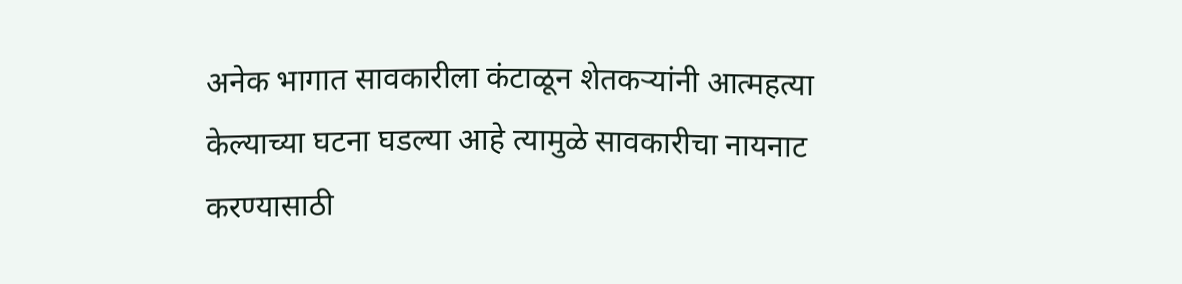अनेक भागात सावकारीला कंटाळून शेतकर्‍यांनी आत्महत्या केल्याच्या घटना घडल्या आहे त्यामुळे सावकारीचा नायनाट करण्यासाठी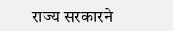राज्य सरकारने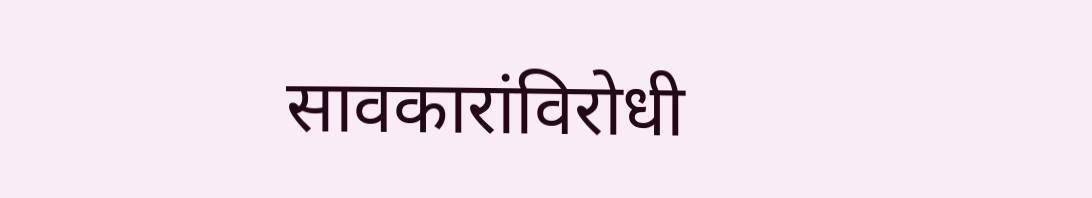सावकारांविरोधी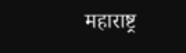महाराष्ट्र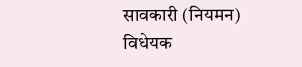सावकारी (नियमन) विधेयक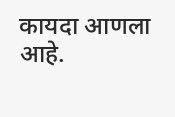कायदा आणला आहे.